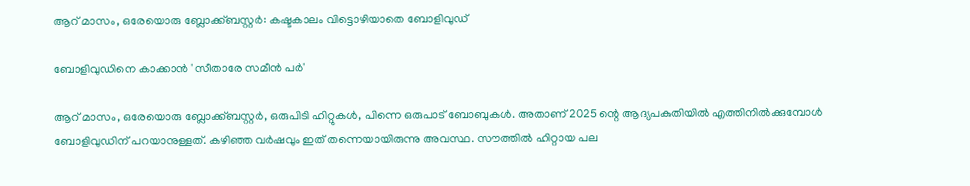ആറ് മാസം, ഒരേയൊരു ബ്ലോക്ക്ബസ്റ്റർ: കഷ്ടകാലം വിട്ടൊഴിയാതെ ബോളിവുഡ്

ബോളിവുഡിനെ കാക്കാൻ 'സീതാരേ സമീൻ പർ'

ആറ് മാസം, ഒരേയൊരു ബ്ലോക്ക്ബസ്റ്റർ, ഒരുപിടി ഹിറ്റുകൾ, പിന്നെ ഒരുപാട് ബോബുകൾ. അതാണ് 2025 ന്റെ ആദ്യപകുതിയിൽ എത്തിനിൽക്കുമ്പോൾ ബോളിവുഡിന് പറയാനുള്ളത്. കഴിഞ്ഞ വർഷവും ഇത് തന്നെയായിരുന്നു അവസ്ഥ. സൗത്തിൽ ഹിറ്റായ പല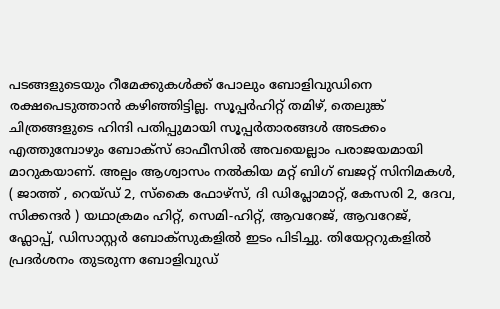പടങ്ങളുടെയും റീമേക്കുകൾക്ക് പോലും ബോളിവുഡിനെ രക്ഷപെടുത്താൻ കഴിഞ്ഞിട്ടില്ല. സൂപ്പർഹിറ്റ് തമിഴ്, തെലുങ്ക് ചിത്രങ്ങളുടെ ഹിന്ദി പതിപ്പുമായി സൂപ്പർതാരങ്ങൾ അടക്കം എത്തുമ്പോഴും ബോക്സ് ഓഫീസിൽ അവയെല്ലാം പരാജയമായി മാറുകയാണ്. അല്പം ആശ്വാസം നൽകിയ മറ്റ് ബിഗ് ബജറ്റ് സിനിമകൾ, ( ജാത്ത് , റെയ്ഡ് 2, സ്കൈ ഫോഴ്‌സ്, ദി ഡിപ്ലോമാറ്റ്, കേസരി 2, ദേവ, സിക്കന്ദർ ) യഥാക്രമം ഹിറ്റ്, സെമി-ഹിറ്റ്, ആവറേജ്, ആവറേജ്, ഫ്ലോപ്പ്, ഡിസാസ്റ്റർ ബോക്സുകളിൽ ഇടം പിടിച്ചു. തിയേറ്ററുകളിൽ പ്രദർശനം തുടരുന്ന ബോളിവുഡ്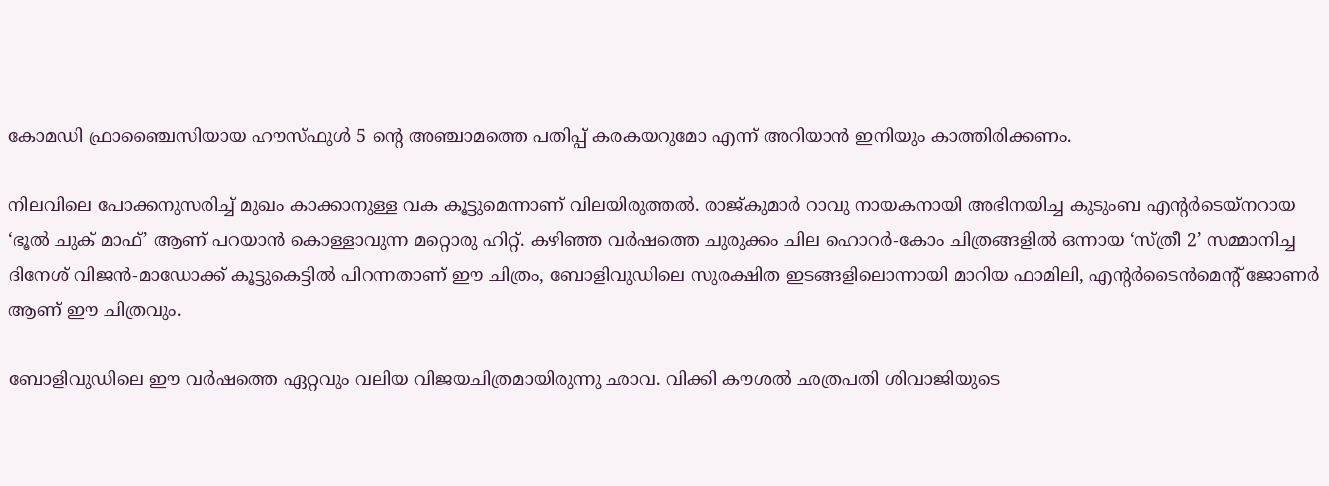കോമഡി ഫ്രാഞ്ചൈസിയായ ഹൗസ്ഫുൾ 5 ന്റെ അഞ്ചാമത്തെ പതിപ്പ് കരകയറുമോ എന്ന് അറിയാൻ ഇനിയും കാത്തിരിക്കണം.

നിലവിലെ പോക്കനുസരിച്ച് മുഖം കാക്കാനുള്ള വക കൂട്ടുമെന്നാണ് വിലയിരുത്തൽ. രാജ്കുമാർ റാവു നായകനായി അഭിനയിച്ച കുടുംബ എന്റർടെയ്‌നറായ ‘ഭൂൽ ചുക് മാഫ്’ ആണ് പറയാൻ കൊള്ളാവുന്ന മറ്റൊരു ഹിറ്റ്. കഴിഞ്ഞ വർഷത്തെ ചുരുക്കം ചില ഹൊറർ-കോം ചിത്രങ്ങളിൽ ഒന്നായ ‘സ്ത്രീ 2’ സമ്മാനിച്ച ദിനേശ് വിജൻ-മാഡോക്ക് കൂട്ടുകെട്ടിൽ പിറന്നതാണ് ഈ ചിത്രം, ബോളിവുഡിലെ സുരക്ഷിത ഇടങ്ങളിലൊന്നായി മാറിയ ഫാമിലി, എന്റർടൈൻമെന്റ് ജോണർ ആണ് ഈ ചിത്രവും.

ബോളിവുഡിലെ ഈ വര്‍ഷത്തെ ഏറ്റവും വലിയ വിജയചിത്രമായിരുന്നു ഛാവ. വിക്കി കൗശൽ ഛത്രപതി ശിവാജിയുടെ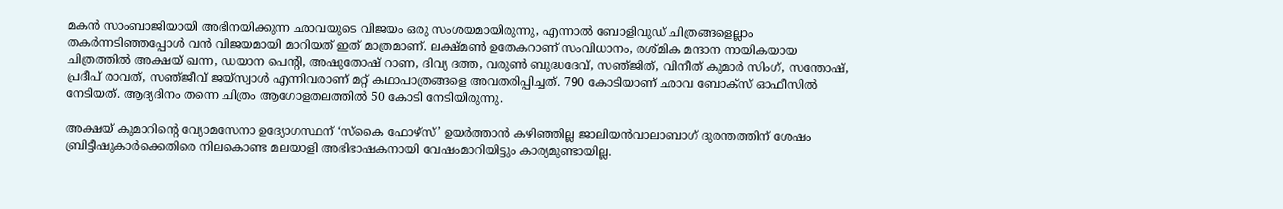മകൻ സാംബാജിയായി അഭിനയിക്കുന്ന ഛാവയുടെ വിജയം ഒരു സംശയമായിരുന്നു, എന്നാൽ ബോളിവുഡ് ചിത്രങ്ങളെല്ലാം തകര്‍ന്നടിഞ്ഞപ്പോള്‍ വന്‍ വിജയമായി മാറിയത് ഇത് മാത്രമാണ്. ലക്ഷ്മണ്‍ ഉതേകറാണ് സംവിധാനം, രശ്മിക മന്ദാന നായികയായ ചിത്രത്തില്‍ അക്ഷയ് ഖന്ന, ഡയാന പെന്റി, അഷുതോഷ് റാണ, ദിവ്യ ദത്ത, വരുണ്‍ ബുദ്ധദേവ്, സഞ്‍ജിത്, വിനീത് കുമാര്‍ സിംഗ്, സന്തോഷ്, പ്രദീപ് രാവത്, സഞ്‍ജീവ് ജയ്‍സ്വാള്‍ എന്നിവരാണ് മറ്റ് കഥാപാത്രങ്ങളെ അവതരിപ്പിച്ചത്. 790 കോടിയാണ് ഛാവ ബോക്സ് ഓഫീസില്‍ നേടിയത്. ആദ്യദിനം തന്നെ ചിത്രം ആഗോളതലത്തില്‍ 50 കോടി നേടിയിരുന്നു.

അക്ഷയ് കുമാറിന്റെ വ്യോമസേനാ ഉദ്യോഗസ്ഥന് ‘സ്കൈ ഫോഴ്‌സ്’ ഉയർത്താൻ കഴിഞ്ഞില്ല ജാലിയൻവാലാബാഗ് ദുരന്തത്തിന് ശേഷം ബ്രിട്ടീഷുകാർക്കെതിരെ നിലകൊണ്ട മലയാളി അഭിഭാഷകനായി വേഷംമാറിയിട്ടും കാര്യമുണ്ടായില്ല.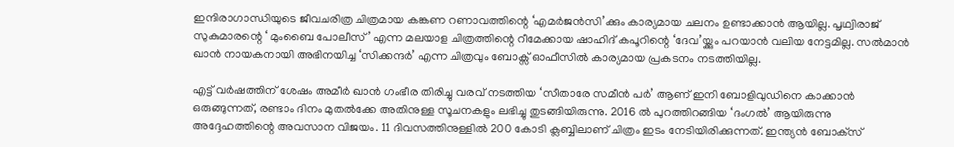ഇന്ദിരാഗാന്ധിയുടെ ജീവചരിത്ര ചിത്രമായ കങ്കണ റണാവത്തിന്റെ ‘എമർജൻസി’ക്കും കാര്യമായ ചലനം ഉണ്ടാക്കാൻ ആയില്ല. പൃഥ്വിരാജ് സുകുമാരന്റെ ‘ മുംബൈ പോലീസ്’ എന്ന മലയാള ചിത്രത്തിന്റെ റീമേക്കായ ഷാഹിദ് കപൂറിന്റെ ‘ദേവ’യ്ക്കും പറയാൻ വലിയ നേട്ടമില്ല. സൽമാൻ ഖാൻ നായകനായി അഭിനയിച്ച ‘സിക്കന്ദർ’ എന്ന ചിത്രവും ബോക്സ് ഓഫീസിൽ കാര്യമായ പ്രകടനം നടത്തിയില്ല.

എട്ട് വർഷത്തിന് ശേഷം അമീർ ഖാൻ ഗംഭീര തിരിച്ചു വരവ് നടത്തിയ ‘സീതാരേ സമീൻ പർ’ ആണ് ഇനി ബോളിവുഡിനെ കാക്കാൻ ഒരുങ്ങുന്നത്, രണ്ടാം ദിനം മുതൽക്കേ അതിനുള്ള സൂചനകളും ലഭിച്ചു തുടങ്ങിയിരുന്നു. 2016 ൽ പുറത്തിറങ്ങിയ ‘ദംഗൽ’ ആയിരുന്നു അദ്ദേഹത്തിന്റെ അവസാന വിജയം. 11 ദിവസത്തിനുള്ളിൽ 200 കോടി ക്ലബ്ബിലാണ് ചിത്രം ഇടം നേടിയിരിക്കുന്നത്. ഇന്ത്യൻ ബോക്‌സ്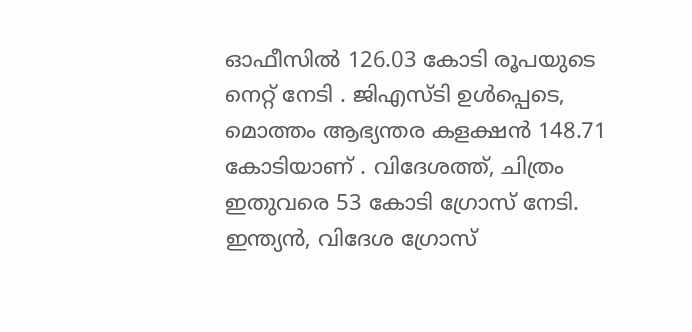ഓഫീസിൽ 126.03 കോടി രൂപയുടെ നെറ്റ് നേടി . ജിഎസ്ടി ഉൾപ്പെടെ, മൊത്തം ആഭ്യന്തര കളക്ഷൻ 148.71 കോടിയാണ് . വിദേശത്ത്, ചിത്രം ഇതുവരെ 53 കോടി ഗ്രോസ് നേടി. ഇന്ത്യൻ, വിദേശ ഗ്രോസ്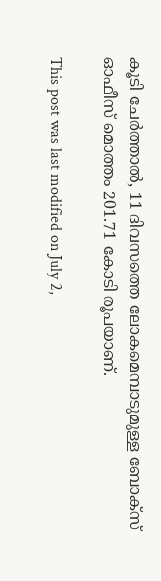കൂടി ചേർത്താൽ, 11 ദിവസത്തെ ലോകമെമ്പാടുമുള്ള ബോക്‌സ് ഓഫീസ് മൊത്തം 201.71 കോടി രൂപയാണ്.

This post was last modified on July 2,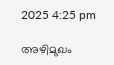2025 4:25 pm

അഴിമുഖം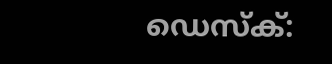ഡെസ്‌ക്: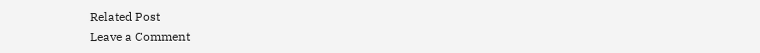Related Post
Leave a Comment